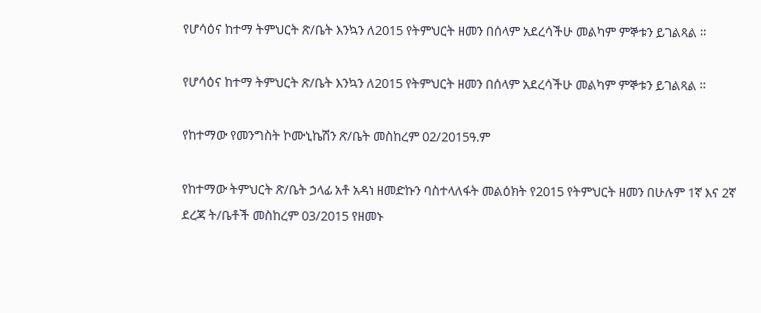የሆሳዕና ከተማ ትምህርት ጽ/ቤት እንኳን ለ2015 የትምህርት ዘመን በሰላም አደረሳችሁ መልካም ምኞቱን ይገልጻል ።

የሆሳዕና ከተማ ትምህርት ጽ/ቤት እንኳን ለ2015 የትምህርት ዘመን በሰላም አደረሳችሁ መልካም ምኞቱን ይገልጻል ።

የከተማው የመንግስት ኮሙኒኬሽን ጽ/ቤት መስከረም 02/2015ዓ.ም

የከተማው ትምህርት ጽ/ቤት ኃላፊ አቶ አዳነ ዘመድኩን ባስተላለፋት መልዕክት የ2015 የትምህርት ዘመን በሁሉም 1ኛ እና 2ኛ ደረጃ ት/ቤቶች መስከረም 03/2015 የዘመኑ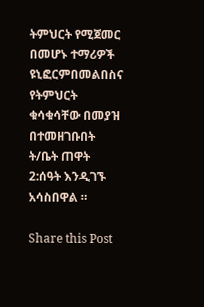ትምህርት የሚጀመር በመሆኑ ተማሪዎች ዩኒፎርምበመልበስና የትምህርት ቁሳቁሳቸው በመያዝ በተመዘገቡበት ት/ቤት ጠዋት 2:ሰዓት እንዲገኙ አሳስበዋል ።

Share this Post